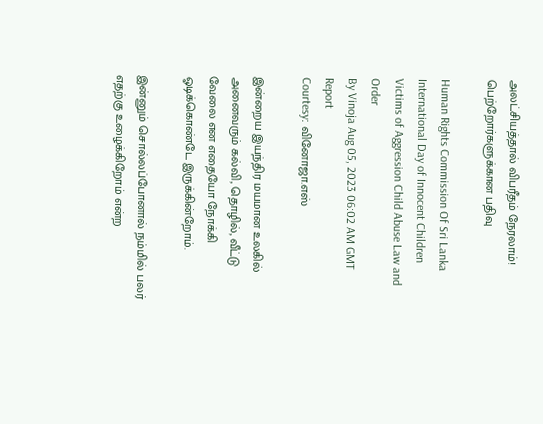அலட்சியத்தால் விபரீதம் நேரலாம்! பெற்றோர்களுக்கான பதிவு

Human Rights Commission Of Sri Lanka International Day of Innocent Children Victims of Aggression Child Abuse Law and Order
By Vinoja Aug 05, 2023 06:02 AM GMT
Report
Courtesy: வினோஜா.எஸ்

இன்றைய இயந்திர மயமான உலகில் அனைவரும் கல்வி, தொழில், வீட்டு வேலை என எதையோ நோக்கி ஓடிக்கொண்டே இருக்கின்றோம்.

இன்னும் சொல்லப்போனால் நம்மில் பலர் எதற்கு உழைக்கிறோம் என்ற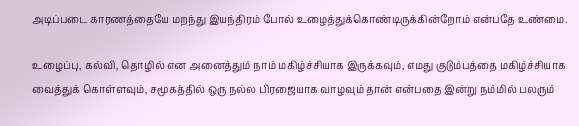அடிப்படை காரணத்தையே மறந்து இயந்திரம் போல் உழைத்துக்கொண்டிருக்கின்றோம் என்பதே உண்மை.

உழைப்பு, கல்வி, தொழில் என அனைத்தும் நாம் மகிழ்ச்சியாக இருக்கவும், எமது குடும்பத்தை மகிழ்ச்சியாக வைத்துக் கொள்ளவும், சமூகத்தில் ஒரு நல்ல பிரஜையாக வாழவும் தான் என்பதை இன்று நம்மில் பலரும்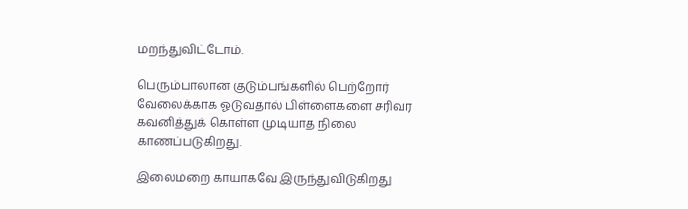மறந்துவிட்டோம்.

பெரும்பாலான குடும்பங்களில் பெற்றோர் வேலைக்காக ஓடுவதால் பிள்ளைகளை சரிவர கவனித்துக் கொள்ள முடியாத நிலை காணப்படுகிறது.

இலைமறை காயாகவே இருந்துவிடுகிறது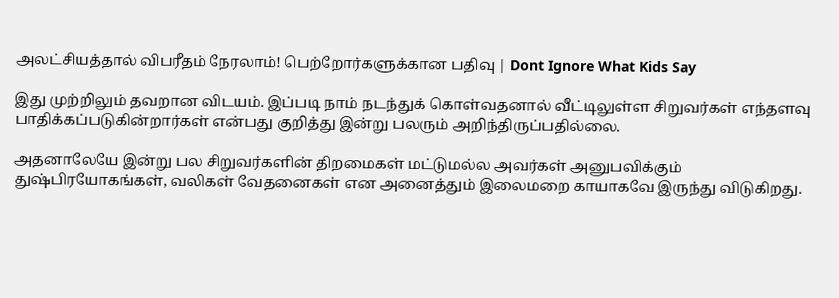அலட்சியத்தால் விபரீதம் நேரலாம்! பெற்றோர்களுக்கான பதிவு | Dont Ignore What Kids Say

இது முற்றிலும் தவறான விடயம். இப்படி நாம் நடந்துக் கொள்வதனால் வீட்டிலுள்ள சிறுவர்கள் எந்தளவு பாதிக்கப்படுகின்றார்கள் என்பது குறித்து இன்று பலரும் அறிந்திருப்பதில்லை.

அதனாலேயே இன்று பல சிறுவர்களின் திறமைகள் மட்டுமல்ல அவர்கள் அனுபவிக்கும் துஷ்பிரயோகங்கள், வலிகள் வேதனைகள் என அனைத்தும் இலைமறை காயாகவே இருந்து விடுகிறது.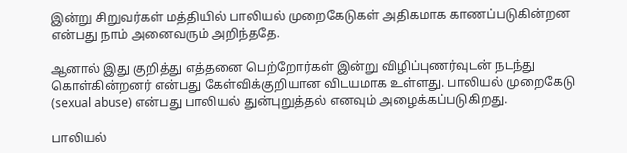இன்று சிறுவர்கள் மத்தியில் பாலியல் முறைகேடுகள் அதிகமாக காணப்படுகின்றன என்பது நாம் அனைவரும் அறிந்ததே.

ஆனால் இது குறித்து எத்தனை பெற்றோர்கள் இன்று விழிப்புணர்வுடன் நடந்து கொள்கின்றனர் என்பது கேள்விக்குறியான விடயமாக உள்ளது. பாலியல் முறைகேடு (sexual abuse) என்பது பாலியல் துன்புறுத்தல் எனவும் அழைக்கப்படுகிறது.

பாலியல்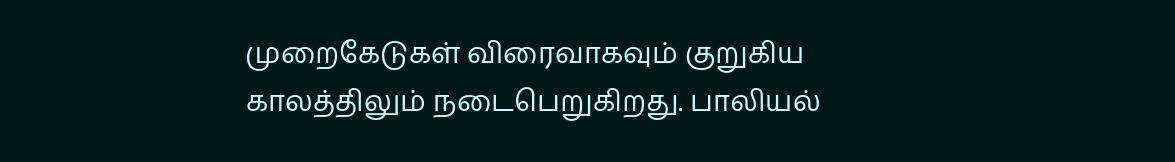முறைகேடுகள் விரைவாகவும் குறுகிய காலத்திலும் நடைபெறுகிறது. பாலியல்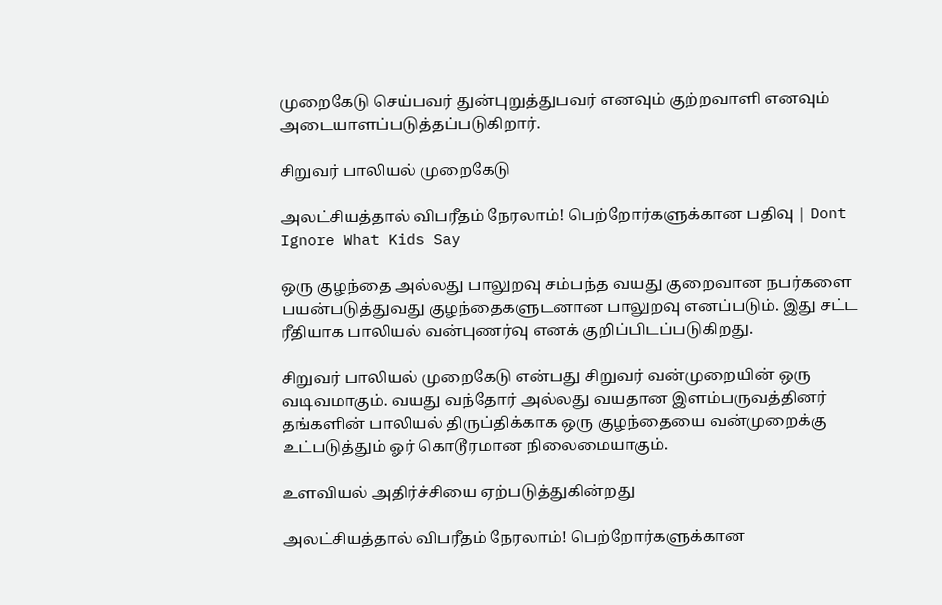முறைகேடு செய்பவர் துன்புறுத்துபவர் எனவும் குற்றவாளி எனவும் அடையாளப்படுத்தப்படுகிறார்.

சிறுவர் பாலியல் முறைகேடு

அலட்சியத்தால் விபரீதம் நேரலாம்! பெற்றோர்களுக்கான பதிவு | Dont Ignore What Kids Say

ஒரு குழந்தை அல்லது பாலுறவு சம்பந்த வயது குறைவான நபர்களை பயன்படுத்துவது குழந்தைகளுடனான பாலுறவு எனப்படும். இது சட்ட ரீதியாக பாலியல் வன்புணர்வு எனக் குறிப்பிடப்படுகிறது.

சிறுவர் பாலியல் முறைகேடு என்பது சிறுவர் வன்முறையின் ஒரு வடிவமாகும். வயது வந்தோர் அல்லது வயதான இளம்பருவத்தினர் தங்களின் பாலியல் திருப்திக்காக ஒரு குழந்தையை வன்முறைக்கு உட்படுத்தும் ஓர் கொடூரமான நிலைமையாகும்.

உளவியல் அதிர்ச்சியை ஏற்படுத்துகின்றது

அலட்சியத்தால் விபரீதம் நேரலாம்! பெற்றோர்களுக்கான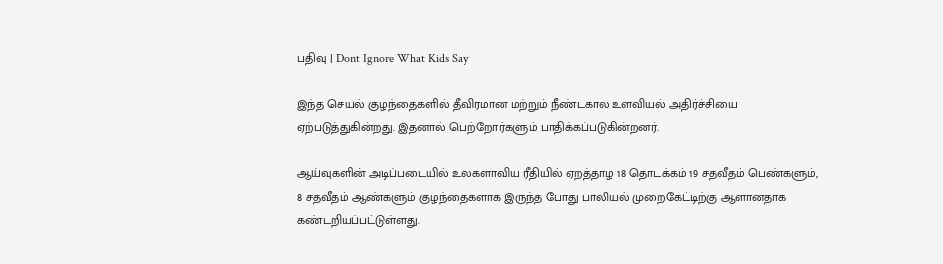பதிவு | Dont Ignore What Kids Say

இந்த செயல் குழந்தைகளில் தீவிரமான மற்றும் நீண்டகால உளவியல் அதிர்ச்சியை ஏற்படுத்துகின்றது. இதனால் பெற்றோர்களும் பாதிக்கப்படுகின்றனர்.

ஆய்வுகளின் அடிப்படையில் உலகளாவிய ரீதியில் ஏறத்தாழ 18 தொடக்கம் 19 சதவீதம் பெண்களும், 8 சதவீதம் ஆண்களும் குழந்தைகளாக இருந்த போது பாலியல் முறைகேட்டிற்கு ஆளானதாக கண்டறியப்பட்டுள்ளது.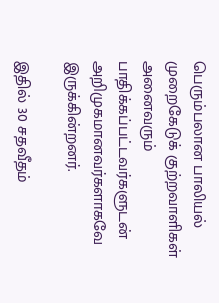பெரும்பலான பாலியல் முறைகேடுக் குற்றவாளிகள் அனைவரும் பாதிக்கப்பட்டவர்களுடன் அறிமுகமானவர்களாகவே இருக்கின்றனர்.

இதில் 30 சதவீதம்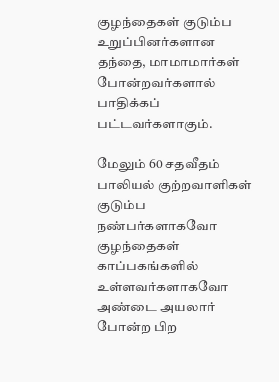குழந்தைகள் குடும்ப உறுப்பினர்களான தந்தை, மாமாமார்கள் போன்றவர்களால் பாதிக்கப் பட்டவர்களாகும்.

மேலும் 60 சதவீதம் பாலியல் குற்றவாளிகள் குடும்ப நண்பர்களாகவோ குழந்தைகள் காப்பகங்களில் உள்ளவர்களாகவோ அண்டை அயலார் போன்ற பிற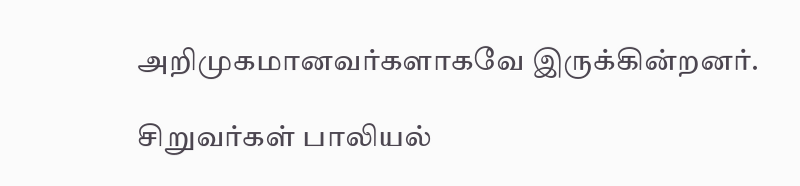அறிமுகமானவர்களாகவே இருக்கின்றனர்.

சிறுவர்கள் பாலியல்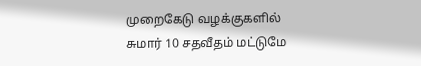முறைகேடு வழக்குகளில் சுமார் 10 சதவீதம் மட்டுமே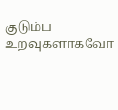குடும்ப உறவுகளாகவோ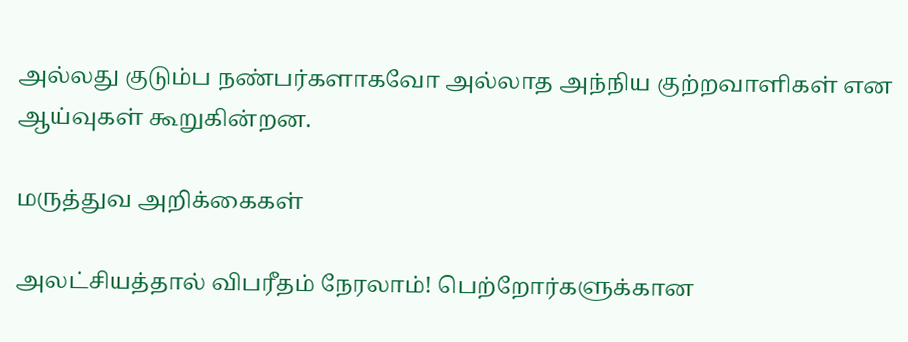அல்லது குடும்ப நண்பர்களாகவோ அல்லாத அந்நிய குற்றவாளிகள் என ஆய்வுகள் கூறுகின்றன.

மருத்துவ அறிக்கைகள்

அலட்சியத்தால் விபரீதம் நேரலாம்! பெற்றோர்களுக்கான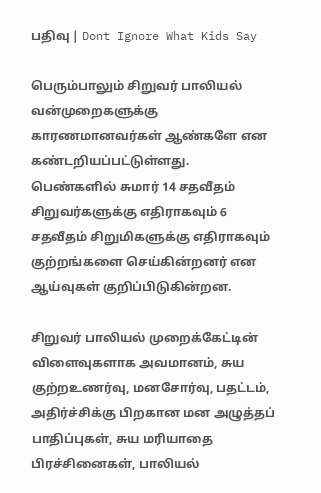பதிவு | Dont Ignore What Kids Say

பெரும்பாலும் சிறுவர் பாலியல் வன்முறைகளுக்கு காரணமானவர்கள் ஆண்களே என கண்டறியப்பட்டுள்ளது. பெண்களில் சுமார் 14 சதவீதம் சிறுவர்களுக்கு எதிராகவும் 6 சதவீதம் சிறுமிகளுக்கு எதிராகவும் குற்றங்களை செய்கின்றனர் என ஆய்வுகள் குறிப்பிடுகின்றன.

சிறுவர் பாலியல் முறைக்கேட்டின் விளைவுகளாக அவமானம், சுய குற்றஉணர்வு, மனசோர்வு, பதட்டம், அதிர்ச்சிக்கு பிறகான மன அழுத்தப் பாதிப்புகள், சுய மரியாதை பிரச்சினைகள், பாலியல்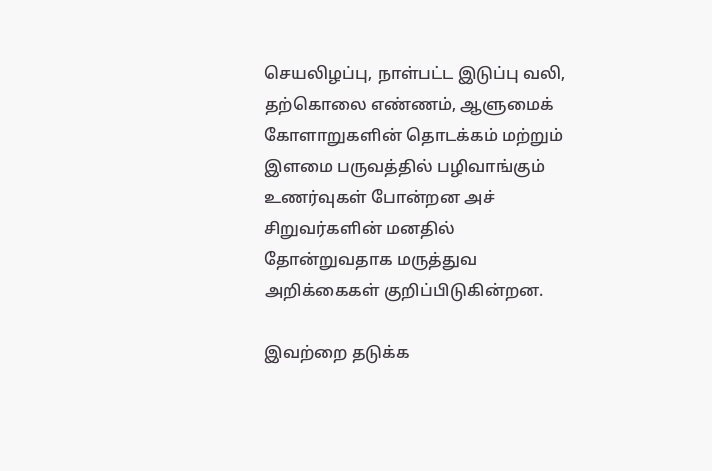செயலிழப்பு, நாள்பட்ட இடுப்பு வலி, தற்கொலை எண்ணம், ஆளுமைக் கோளாறுகளின் தொடக்கம் மற்றும் இளமை பருவத்தில் பழிவாங்கும் உணர்வுகள் போன்றன அச் சிறுவர்களின் மனதில் தோன்றுவதாக மருத்துவ அறிக்கைகள் குறிப்பிடுகின்றன.

இவற்றை தடுக்க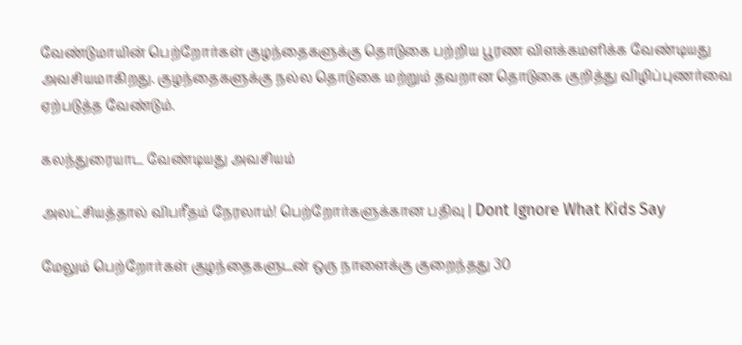வேண்டுமாயின் பெற்றோர்கள் குழந்தைகளுக்கு தொடுகை பற்றிய பூரண விளக்கமளிக்க வேண்டியது அவசியமாகிறது. குழந்தைகளுக்கு நல்ல தொடுகை மற்றும் தவறான தொடுகை குறித்து விழிப்புணர்வை ஏற்படுத்த வேண்டும்.

கலந்துரையாட வேண்டியது அவசியம்

அலட்சியத்தால் விபரீதம் நேரலாம்! பெற்றோர்களுக்கான பதிவு | Dont Ignore What Kids Say

மேலும் பெற்றோர்கள் குழந்தைகளுடன் ஒரு நாளைக்கு குறைந்தது 30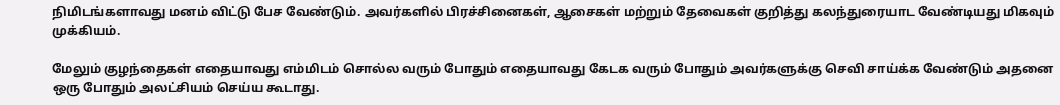நிமிடங்களாவது மனம் விட்டு பேச வேண்டும். அவர்களில் பிரச்சினைகள், ஆசைகள் மற்றும் தேவைகள் குறித்து கலந்துரையாட வேண்டியது மிகவும் முக்கியம்.

மேலும் குழந்தைகள் எதையாவது எம்மிடம் சொல்ல வரும் போதும் எதையாவது கேடக வரும் போதும் அவர்களுக்கு செவி சாய்க்க வேண்டும் அதனை ஒரு போதும் அலட்சியம் செய்ய கூடாது.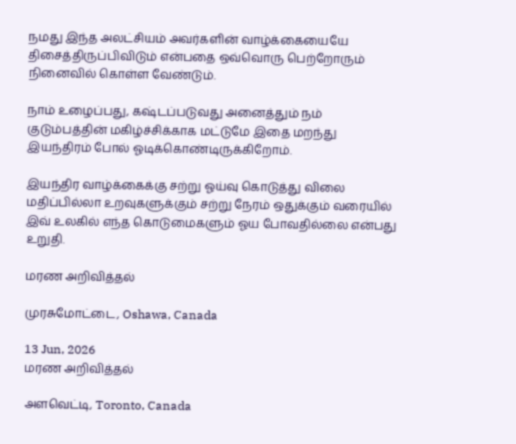நமது இந்த அலட்சியம் அவர்களின் வாழ்க்கையையே திசைத்திருப்பிவிடும் என்பதை ஒவ்வொரு பெற்றோரும் நினைவில் கொள்ள வேண்டும்.

நாம் உழைப்பது, கஷ்டப்படுவது அனைத்தும் நம் குடும்பத்தின் மகிழ்ச்சிக்காக மட்டுமே இதை மறந்து இயந்திரம் போல் ஓடிக்கொண்டிருக்கிறோம்.

இயந்திர வாழ்க்கைக்கு சற்று ஓய்வு கொடுத்து விலை மதிப்பில்லா உறவுகளுக்கும் சற்று நேரம் ஒதுக்கும் வரையில் இவ் உலகில் எந்த கொடுமைகளும் ஓய போவதில்லை என்பது உறுதி.

மரண அறிவித்தல்

முரசுமோட்டை, Oshawa, Canada

13 Jun, 2026
மரண அறிவித்தல்

அளவெட்டி, Toronto, Canada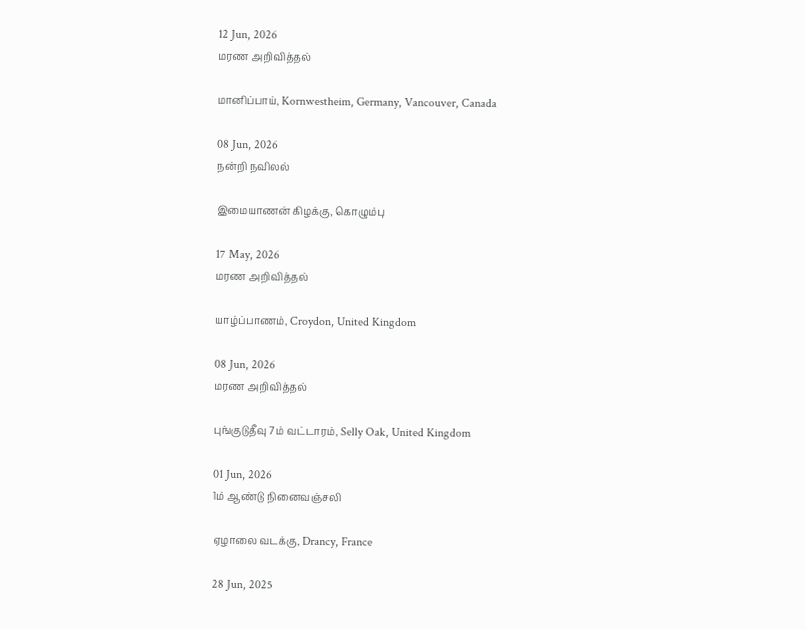12 Jun, 2026
மரண அறிவித்தல்

மானிப்பாய், Kornwestheim, Germany, Vancouver, Canada

08 Jun, 2026
நன்றி நவிலல்

இமையாணன் கிழக்கு, கொழும்பு

17 May, 2026
மரண அறிவித்தல்

யாழ்ப்பாணம், Croydon, United Kingdom

08 Jun, 2026
மரண அறிவித்தல்

புங்குடுதீவு 7ம் வட்டாரம், Selly Oak, United Kingdom

01 Jun, 2026
1ம் ஆண்டு நினைவஞ்சலி

ஏழாலை வடக்கு, Drancy, France

28 Jun, 2025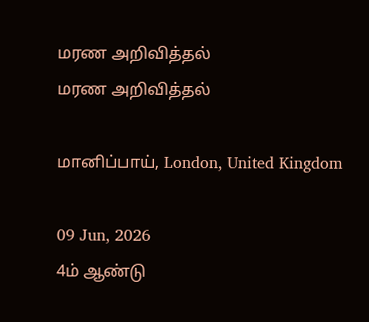மரண அறிவித்தல்
மரண அறிவித்தல்

மானிப்பாய், London, United Kingdom

09 Jun, 2026
4ம் ஆண்டு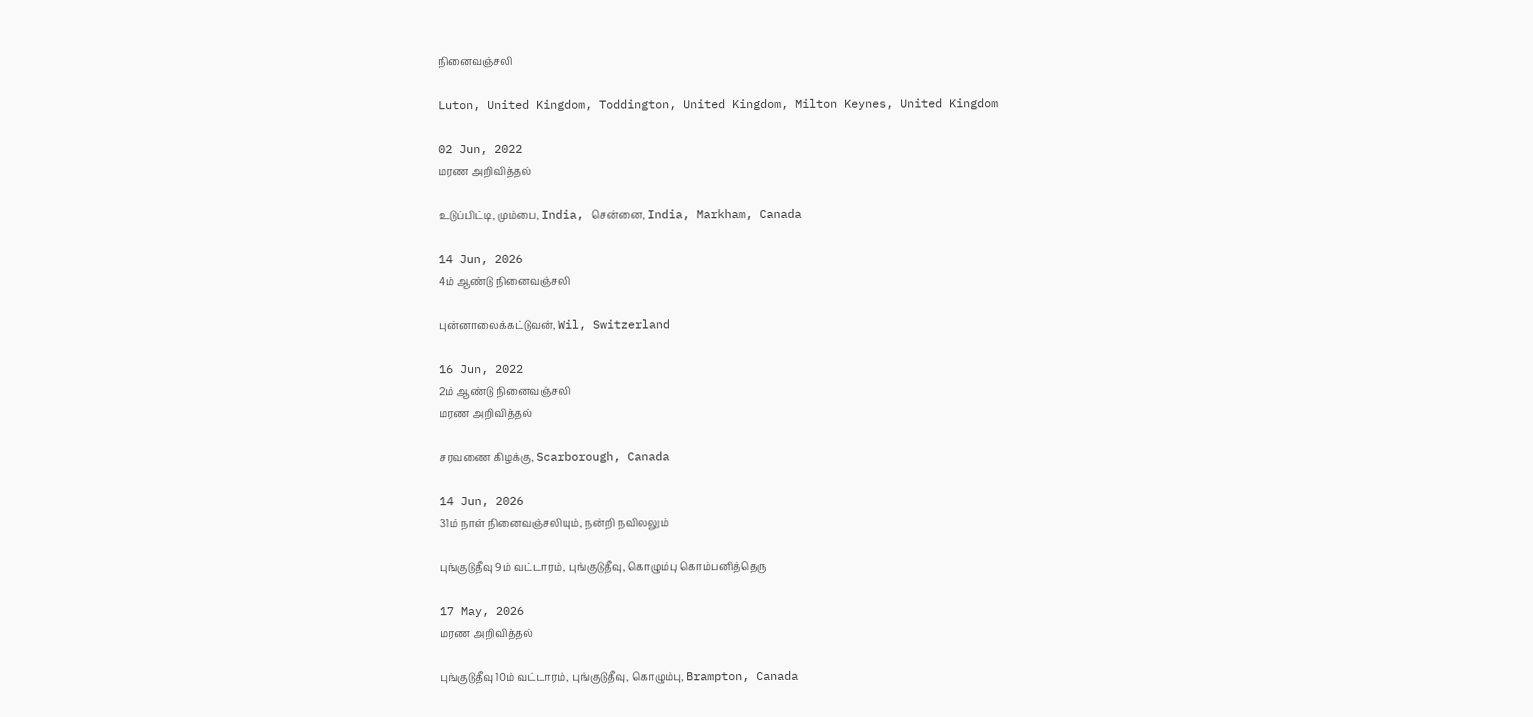நினைவஞ்சலி

Luton, United Kingdom, Toddington, United Kingdom, Milton Keynes, United Kingdom

02 Jun, 2022
மரண அறிவித்தல்

உடுப்பிட்டி, மும்பை, India, சென்னை, India, Markham, Canada

14 Jun, 2026
4ம் ஆண்டு நினைவஞ்சலி

புன்னாலைக்கட்டுவன், Wil, Switzerland

16 Jun, 2022
2ம் ஆண்டு நினைவஞ்சலி
மரண அறிவித்தல்

சரவணை கிழக்கு, Scarborough, Canada

14 Jun, 2026
31ம் நாள் நினைவஞ்சலியும், நன்றி நவிலலும்

புங்குடுதீவு 9ம் வட்டாரம், புங்குடுதீவு, கொழும்பு கொம்பனித்தெரு

17 May, 2026
மரண அறிவித்தல்

புங்குடுதீவு 10ம் வட்டாரம், புங்குடுதீவு, கொழும்பு, Brampton, Canada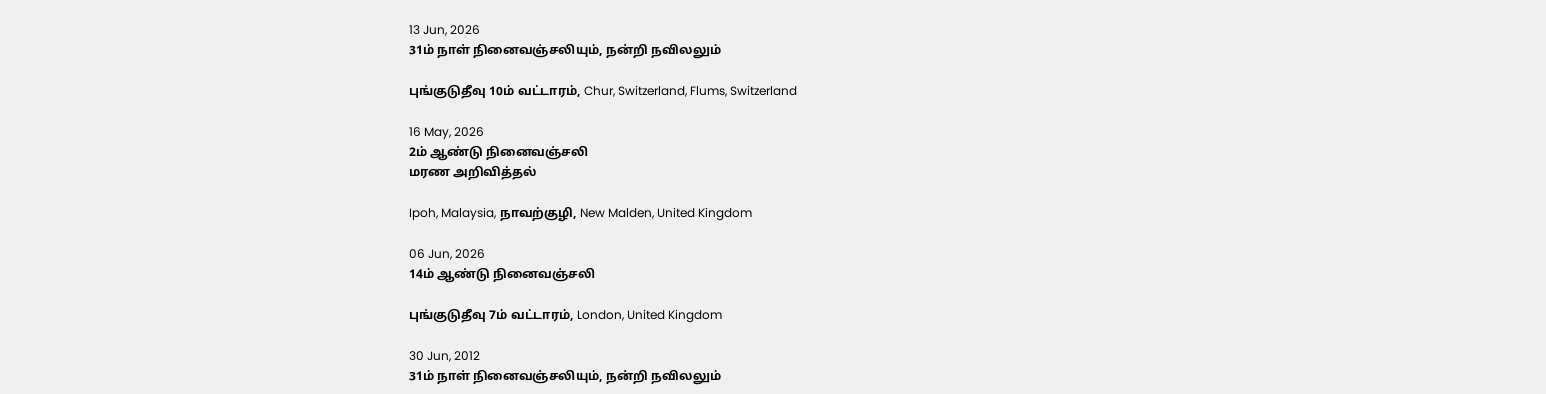13 Jun, 2026
31ம் நாள் நினைவஞ்சலியும், நன்றி நவிலலும்

புங்குடுதீவு 10ம் வட்டாரம், Chur, Switzerland, Flums, Switzerland

16 May, 2026
2ம் ஆண்டு நினைவஞ்சலி
மரண அறிவித்தல்

Ipoh, Malaysia, நாவற்குழி, New Malden, United Kingdom

06 Jun, 2026
14ம் ஆண்டு நினைவஞ்சலி

புங்குடுதீவு 7ம் வட்டாரம், London, United Kingdom

30 Jun, 2012
31ம் நாள் நினைவஞ்சலியும், நன்றி நவிலலும்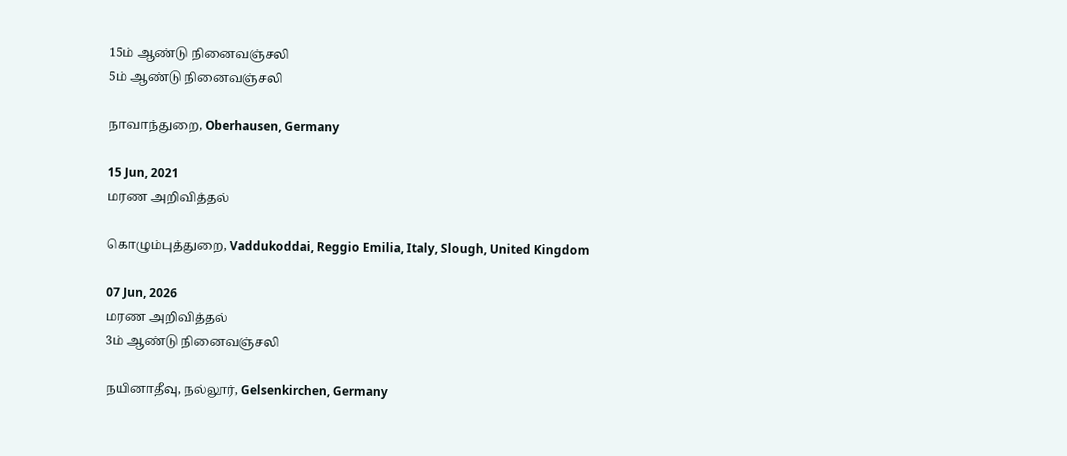15ம் ஆண்டு நினைவஞ்சலி
5ம் ஆண்டு நினைவஞ்சலி

நாவாந்துறை, Oberhausen, Germany

15 Jun, 2021
மரண அறிவித்தல்

கொழும்புத்துறை, Vaddukoddai, Reggio Emilia, Italy, Slough, United Kingdom

07 Jun, 2026
மரண அறிவித்தல்
3ம் ஆண்டு நினைவஞ்சலி

நயினாதீவு, நல்லூர், Gelsenkirchen, Germany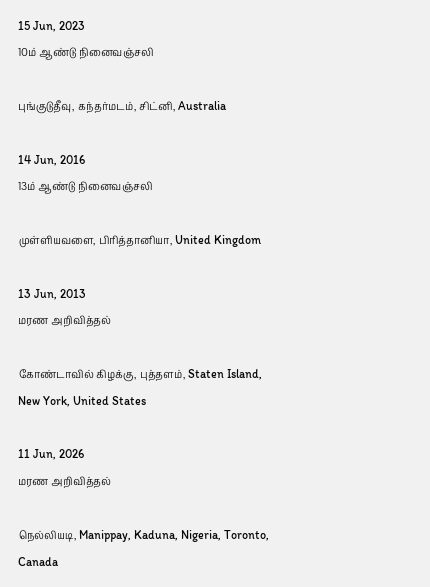15 Jun, 2023
10ம் ஆண்டு நினைவஞ்சலி

புங்குடுதீவு, கந்தர்மடம், சிட்னி, Australia

14 Jun, 2016
13ம் ஆண்டு நினைவஞ்சலி

முள்ளியவளை, பிரித்தானியா, United Kingdom

13 Jun, 2013
மரண அறிவித்தல்

கோண்டாவில் கிழக்கு, புத்தளம், Staten Island, New York, United States

11 Jun, 2026
மரண அறிவித்தல்

நெல்லியடி, Manippay, Kaduna, Nigeria, Toronto, Canada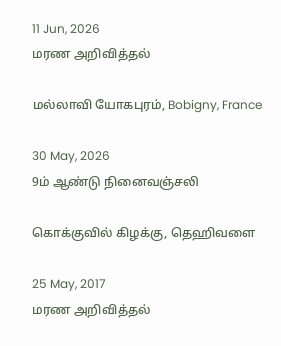11 Jun, 2026
மரண அறிவித்தல்

மல்லாவி யோகபுரம், Bobigny, France

30 May, 2026
9ம் ஆண்டு நினைவஞ்சலி

கொக்குவில் கிழக்கு, தெஹிவளை

25 May, 2017
மரண அறிவித்தல்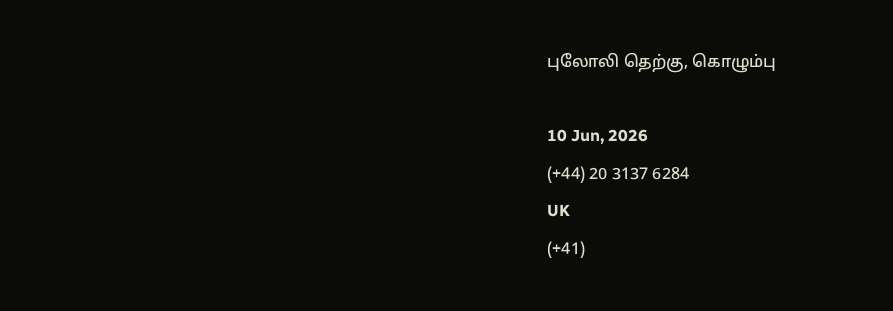புலோலி தெற்கு, கொழும்பு

10 Jun, 2026
(+44) 20 3137 6284
UK
(+41)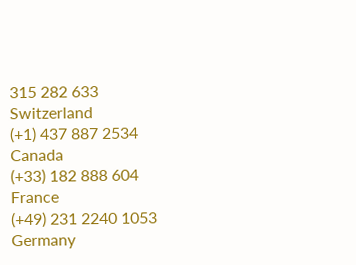315 282 633
Switzerland
(+1) 437 887 2534
Canada
(+33) 182 888 604
France
(+49) 231 2240 1053
Germany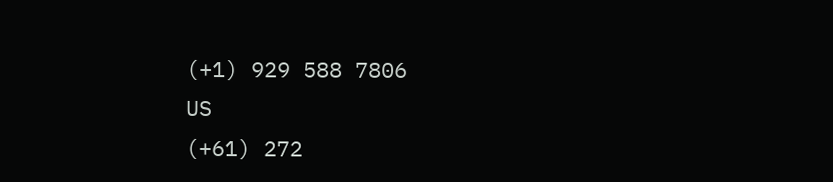(+1) 929 588 7806
US
(+61) 272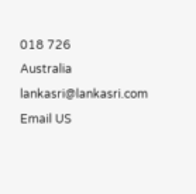018 726
Australia
lankasri@lankasri.com
Email US